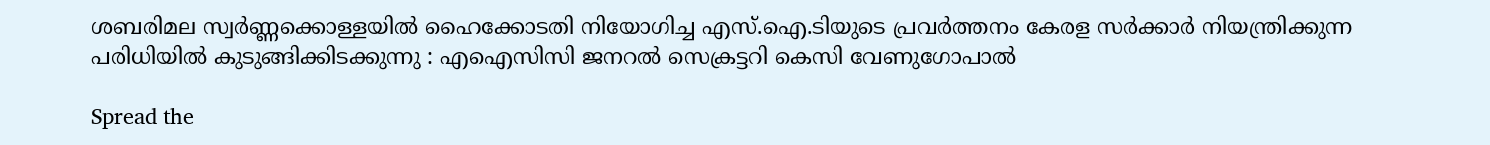ശബരിമല സ്വര്‍ണ്ണക്കൊള്ളയില്‍ ഹൈക്കോടതി നിയോഗിച്ച എസ്.ഐ.ടിയുടെ പ്രവര്‍ത്തനം കേരള സര്‍ക്കാര്‍ നിയന്ത്രിക്കുന്ന പരിധിയില്‍ കുടുങ്ങിക്കിടക്കുന്നു : എഐസിസി ജനറല്‍ സെക്രട്ടറി കെസി വേണുഗോപാല്‍

Spread the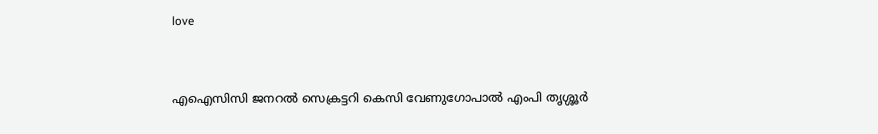love



എഐസിസി ജനറല്‍ സെക്രട്ടറി കെസി വേണുഗോപാല്‍ എംപി തൃശ്ശൂര്‍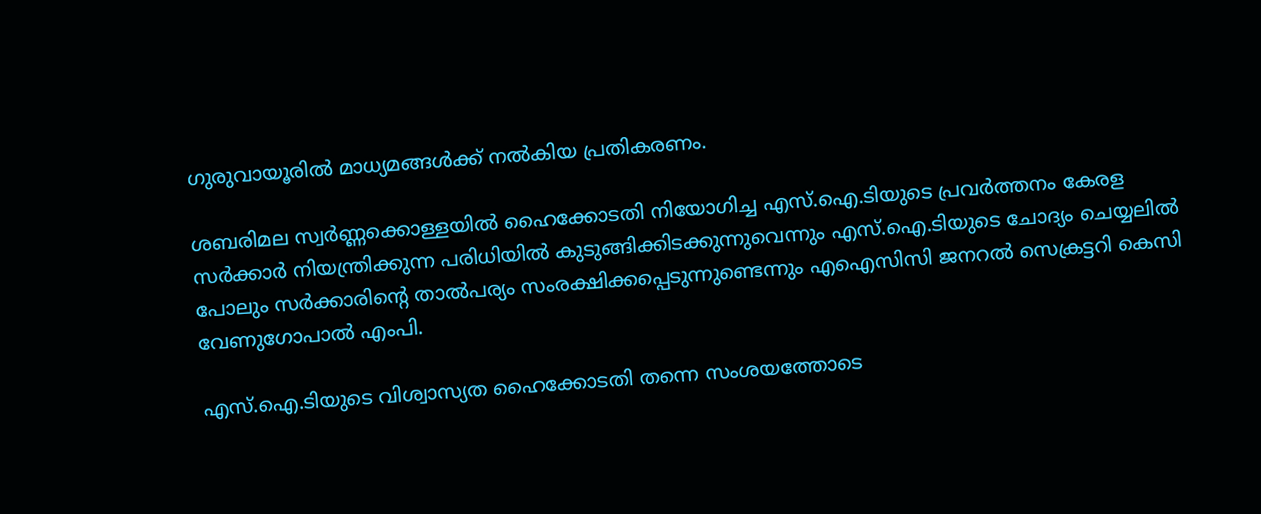ഗുരുവായൂരില്‍ മാധ്യമങ്ങള്‍ക്ക് നല്‍കിയ പ്രതികരണം.

ശബരിമല സ്വര്‍ണ്ണക്കൊള്ളയില്‍ ഹൈക്കോടതി നിയോഗിച്ച എസ്.ഐ.ടിയുടെ പ്രവര്‍ത്തനം കേരള സര്‍ക്കാര്‍ നിയന്ത്രിക്കുന്ന പരിധിയില്‍ കുടുങ്ങിക്കിടക്കുന്നുവെന്നും എസ്.ഐ.ടിയുടെ ചോദ്യം ചെയ്യലില്‍ പോലും സര്‍ക്കാരിന്റെ താല്‍പര്യം സംരക്ഷിക്കപ്പെടുന്നുണ്ടെന്നും എഐസിസി ജനറല്‍ സെക്രട്ടറി കെസി വേണുഗോപാല്‍ എംപി.

എസ്.ഐ.ടിയുടെ വിശ്വാസ്യത ഹൈക്കോടതി തന്നെ സംശയത്തോടെ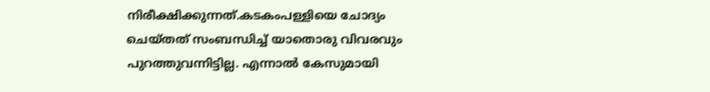നിരീക്ഷിക്കുന്നത്.കടകംപള്ളിയെ ചോദ്യം ചെയ്തത് സംബന്ധിച്ച് യാതൊരു വിവരവും പുറത്തുവന്നിട്ടില്ല. എന്നാല്‍ കേസുമായി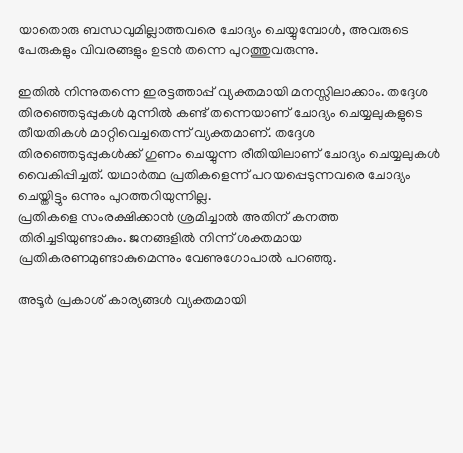യാതൊരു ബന്ധവുമില്ലാത്തവരെ ചോദ്യം ചെയ്യുമ്പോള്‍, അവരുടെ പേരുകളും വിവരങ്ങളും ഉടന്‍ തന്നെ പുറത്തുവരുന്നു.

ഇതില്‍ നിന്നുതന്നെ ഇരട്ടത്താപ്പ് വ്യക്തമായി മനസ്സിലാക്കാം. തദ്ദേശ തിരഞ്ഞെടുപ്പുകള്‍ മുന്നില്‍ കണ്ട് തന്നെയാണ് ചോദ്യം ചെയ്യലുകളുടെ തീയതികള്‍ മാറ്റിവെച്ചതെന്ന് വ്യക്തമാണ്. തദ്ദേശ തിരഞ്ഞെടുപ്പുകള്‍ക്ക് ഗുണം ചെയ്യുന്ന രീതിയിലാണ് ചോദ്യം ചെയ്യലുകള്‍ വൈകിപ്പിച്ചത്. യഥാര്‍ത്ഥ പ്രതികളെന്ന് പറയപ്പെടുന്നവരെ ചോദ്യം ചെയ്തിട്ടും ഒന്നും പുറത്തറിയുന്നില്ല.
പ്രതികളെ സംരക്ഷിക്കാന്‍ ശ്രമിച്ചാല്‍ അതിന് കനത്ത തിരിച്ചടിയുണ്ടാകും. ജനങ്ങളില്‍ നിന്ന് ശക്തമായ പ്രതികരണമുണ്ടാകുമെന്നും വേണുഗോപാല്‍ പറഞ്ഞു.

അടൂര്‍ പ്രകാശ് കാര്യങ്ങള്‍ വ്യക്തമായി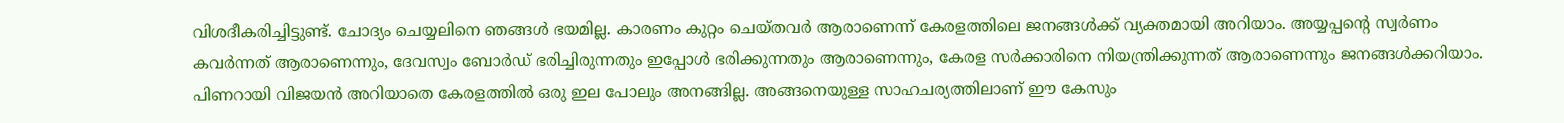വിശദീകരിച്ചിട്ടുണ്ട്. ചോദ്യം ചെയ്യലിനെ ഞങ്ങള്‍ ഭയമില്ല. കാരണം കുറ്റം ചെയ്തവര്‍ ആരാണെന്ന് കേരളത്തിലെ ജനങ്ങള്‍ക്ക് വ്യക്തമായി അറിയാം. അയ്യപ്പന്റെ സ്വര്‍ണം കവര്‍ന്നത് ആരാണെന്നും, ദേവസ്വം ബോര്‍ഡ് ഭരിച്ചിരുന്നതും ഇപ്പോള്‍ ഭരിക്കുന്നതും ആരാണെന്നും, കേരള സര്‍ക്കാരിനെ നിയന്ത്രിക്കുന്നത് ആരാണെന്നും ജനങ്ങള്‍ക്കറിയാം. പിണറായി വിജയന്‍ അറിയാതെ കേരളത്തില്‍ ഒരു ഇല പോലും അനങ്ങില്ല. അങ്ങനെയുള്ള സാഹചര്യത്തിലാണ് ഈ കേസും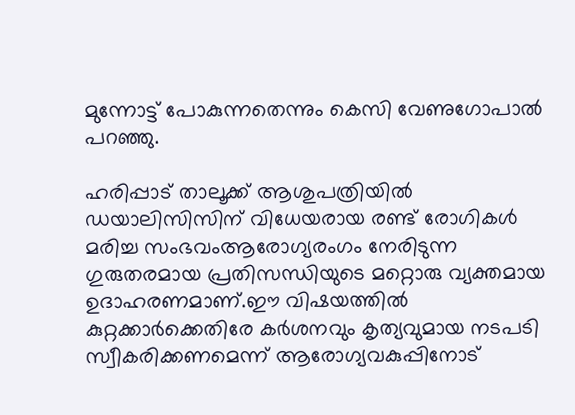മുന്നോട്ട് പോകുന്നതെന്നും കെസി വേണുഗോപാല്‍ പറഞ്ഞു.

ഹരിപ്പാട് താലൂക്ക് ആശുപത്രിയില്‍ ഡയാലിസിസിന് വിധേയരായ രണ്ട് രോഗികള്‍ മരിച്ച സംഭവംആരോഗ്യരംഗം നേരിടുന്ന ഗുരുതരമായ പ്രതിസന്ധിയുടെ മറ്റൊരു വ്യക്തമായ ഉദാഹരണമാണ്.ഈ വിഷയത്തില്‍ കുറ്റക്കാര്‍ക്കെതിരേ കര്‍ശനവും കൃത്യവുമായ നടപടി സ്വീകരിക്കണമെന്ന് ആരോഗ്യവകുപ്പിനോട്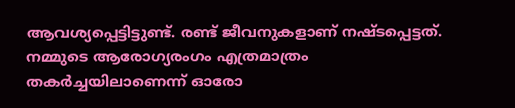ആവശ്യപ്പെട്ടിട്ടുണ്ട്. രണ്ട് ജീവനുകളാണ് നഷ്ടപ്പെട്ടത്. നമ്മുടെ ആരോഗ്യരംഗം എത്രമാത്രം തകര്‍ച്ചയിലാണെന്ന് ഓരോ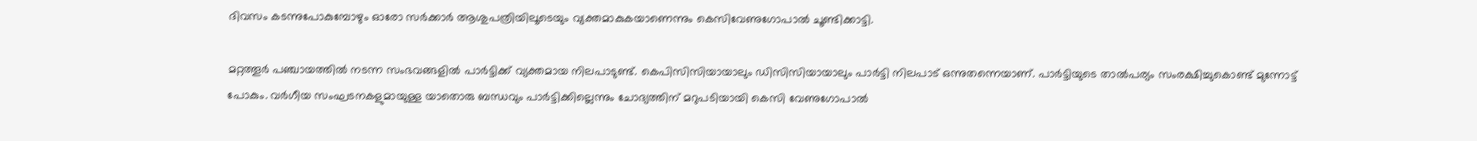ദിവസം കടന്നുപോകുമ്പോഴും ഓരോ സര്‍ക്കാര്‍ ആശുപത്രിയിലൂടെയും വ്യക്തമാകുകയാണെന്നും കെസിവേണുഗോപാല്‍ ചൂണ്ടിക്കാട്ടി.

മറ്റത്തൂര്‍ പഞ്ചായത്തില്‍ നടന്ന സംഭവങ്ങളില്‍ പാര്‍ട്ടിക്ക് വ്യക്തമായ നിലപാടുണ്ട്. കെപിസിസിയായാലും ഡിസിസിയായാലും പാര്‍ട്ടി നിലപാട് ഒന്നുതന്നെയാണ്. പാര്‍ട്ടിയുടെ താല്‍പര്യം സംരക്ഷിച്ചുകൊണ്ട് മുന്നോട്ട് പോകും. വര്‍ഗീയ സംഘടനകളുമായുള്ള യാതൊരു ബന്ധവും പാര്‍ട്ടിക്കില്ലെന്നും ചോദ്യത്തിന് മറുപടിയായി കെസി വേണുഗോപാല്‍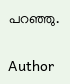പറഞ്ഞു.

Author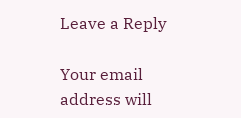Leave a Reply

Your email address will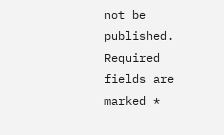not be published. Required fields are marked *